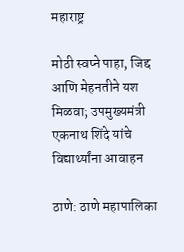महाराष्ट्र

मोठी स्वप्ने पाहा, जिद्द आणि मेहनतीने यश मिळवा; उपमुख्यमंत्री एकनाथ शिंदे यांचे विद्यार्थ्यांना आवाहन

ठाणे: ठाणे महापालिका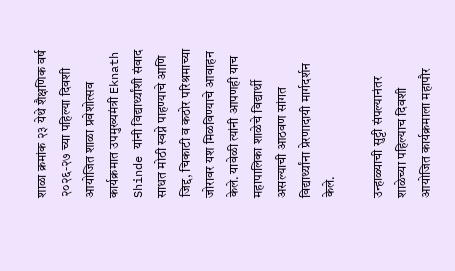शाळा क्रमांक २३ येथे शैक्षणिक वर्ष २०२६-२७ च्या पहिल्या दिवशी आयोजित शाळा प्रवेशोत्सव कार्यक्रमात उपमुख्यमंत्री Eknath Shinde यांनी विद्यार्थ्यांशी संवाद साधत मोठी स्वप्ने पाहण्याचे आणि जिद्द, चिकाटी व कठोर परिश्रमाच्या जोरावर यश मिळविण्याचे आवाहन केले. यावेळी त्यांनी आपणही याच महापालिका शाळेचे विद्यार्थी असल्याची आठवण सांगत विद्यार्थ्यांना प्रेरणादायी मार्गदर्शन केले.

उन्हाळ्याची सुट्टी संपल्यानंतर शाळेच्या पहिल्याच दिवशी आयोजित कार्यक्रमाला महापौर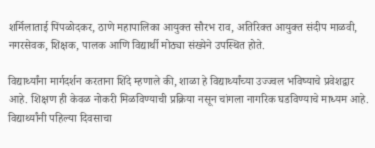शर्मिलाताई पिंपळोदकर, ठाणे महापालिका आयुक्त सौरभ राव, अतिरिक्त आयुक्त संदीप माळवी, नगरसेवक, शिक्षक, पालक आणि विद्यार्थी मोठ्या संख्येने उपस्थित होते.

विद्यार्थ्यांना मार्गदर्शन करताना शिंदे म्हणाले की, शाळा हे विद्यार्थ्यांच्या उज्ज्वल भविष्याचे प्रवेशद्वार आहे. शिक्षण ही केवळ नोकरी मिळविण्याची प्रक्रिया नसून चांगला नागरिक घडविण्याचे माध्यम आहे. विद्यार्थ्यांनी पहिल्या दिवसाचा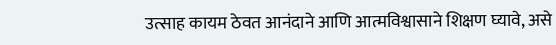उत्साह कायम ठेवत आनंदाने आणि आत्मविश्वासाने शिक्षण घ्यावे, असे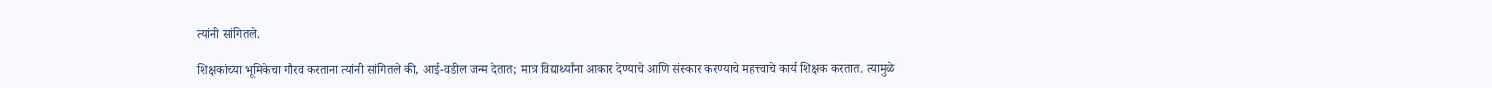त्यांनी सांगितले.

शिक्षकांच्या भूमिकेचा गौरव करताना त्यांनी सांगितले की, आई-वडील जन्म देतात; मात्र विद्यार्थ्यांना आकार देण्याचे आणि संस्कार करण्याचे महत्त्वाचे कार्य शिक्षक करतात. त्यामुळे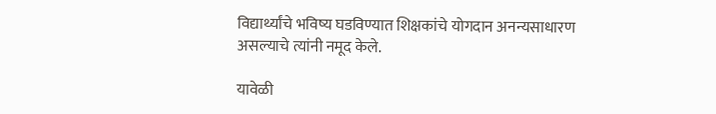विद्यार्थ्यांचे भविष्य घडविण्यात शिक्षकांचे योगदान अनन्यसाधारण असल्याचे त्यांनी नमूद केले.

यावेळी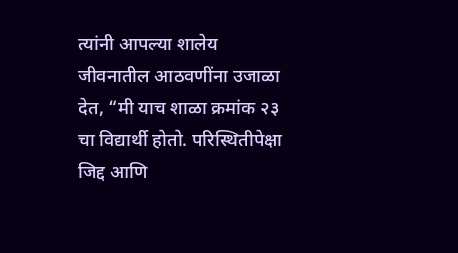त्यांनी आपल्या शालेय जीवनातील आठवणींना उजाळा देत, “मी याच शाळा क्रमांक २३ चा विद्यार्थी होतो. परिस्थितीपेक्षा जिद्द आणि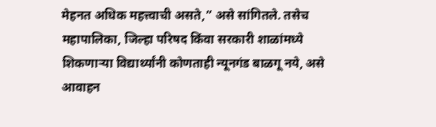मेहनत अधिक महत्त्वाची असते,” असे सांगितले. तसेच महापालिका, जिल्हा परिषद किंवा सरकारी शाळांमध्ये शिकणाऱ्या विद्यार्थ्यांनी कोणताही न्यूनगंड बाळगू नये, असे आवाहन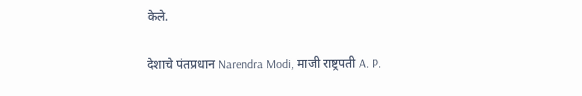केले.

देशाचे पंतप्रधान Narendra Modi, माजी राष्ट्रपती A. P.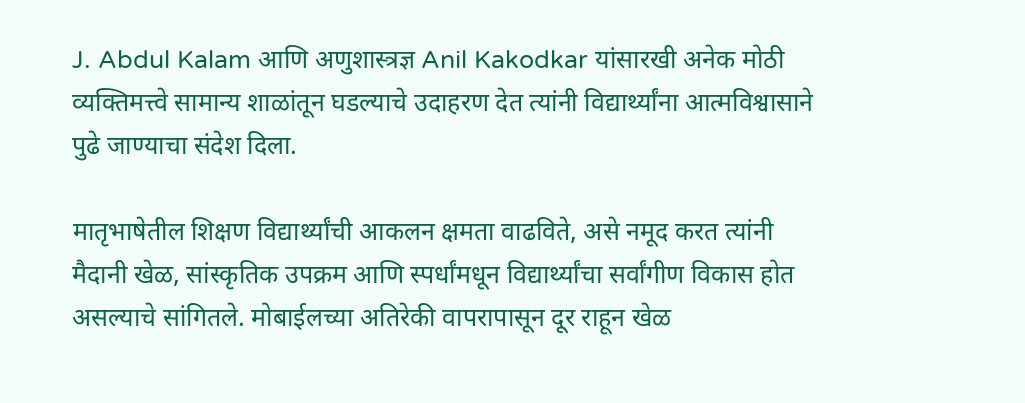J. Abdul Kalam आणि अणुशास्त्रज्ञ Anil Kakodkar यांसारखी अनेक मोठी व्यक्तिमत्त्वे सामान्य शाळांतून घडल्याचे उदाहरण देत त्यांनी विद्यार्थ्यांना आत्मविश्वासाने पुढे जाण्याचा संदेश दिला.

मातृभाषेतील शिक्षण विद्यार्थ्यांची आकलन क्षमता वाढविते, असे नमूद करत त्यांनी मैदानी खेळ, सांस्कृतिक उपक्रम आणि स्पर्धांमधून विद्यार्थ्यांचा सर्वांगीण विकास होत असल्याचे सांगितले. मोबाईलच्या अतिरेकी वापरापासून दूर राहून खेळ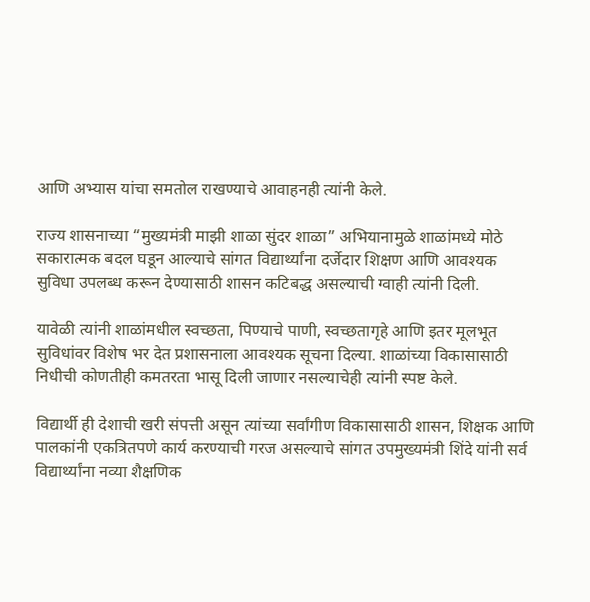आणि अभ्यास यांचा समतोल राखण्याचे आवाहनही त्यांनी केले.

राज्य शासनाच्या “मुख्यमंत्री माझी शाळा सुंदर शाळा” अभियानामुळे शाळांमध्ये मोठे सकारात्मक बदल घडून आल्याचे सांगत विद्यार्थ्यांना दर्जेदार शिक्षण आणि आवश्यक सुविधा उपलब्ध करून देण्यासाठी शासन कटिबद्ध असल्याची ग्वाही त्यांनी दिली.

यावेळी त्यांनी शाळांमधील स्वच्छता, पिण्याचे पाणी, स्वच्छतागृहे आणि इतर मूलभूत सुविधांवर विशेष भर देत प्रशासनाला आवश्यक सूचना दिल्या. शाळांच्या विकासासाठी निधीची कोणतीही कमतरता भासू दिली जाणार नसल्याचेही त्यांनी स्पष्ट केले.

विद्यार्थी ही देशाची खरी संपत्ती असून त्यांच्या सर्वांगीण विकासासाठी शासन, शिक्षक आणि पालकांनी एकत्रितपणे कार्य करण्याची गरज असल्याचे सांगत उपमुख्यमंत्री शिंदे यांनी सर्व विद्यार्थ्यांना नव्या शैक्षणिक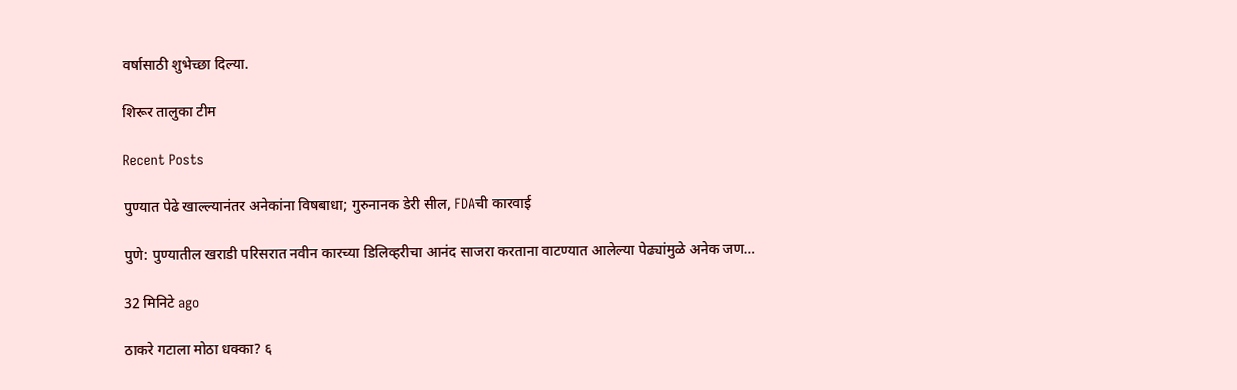वर्षासाठी शुभेच्छा दिल्या.

शिरूर तालुका टीम

Recent Posts

पुण्यात पेढे खाल्ल्यानंतर अनेकांना विषबाधा; गुरुनानक डेरी सील, FDAची कारवाई

पुणे: पुण्यातील खराडी परिसरात नवीन कारच्या डिलिव्हरीचा आनंद साजरा करताना वाटण्यात आलेल्या पेढ्यांमुळे अनेक जण…

32 मिनिटे ago

ठाकरे गटाला मोठा धक्का? ६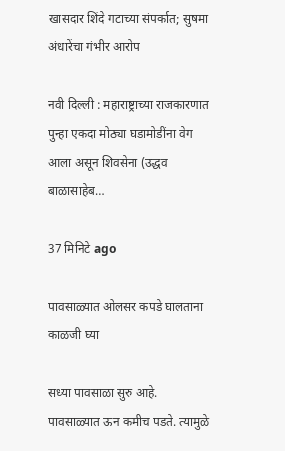खासदार शिंदे गटाच्या संपर्कात; सुषमा अंधारेंचा गंभीर आरोप

नवी दिल्ली : महाराष्ट्राच्या राजकारणात पुन्हा एकदा मोठ्या घडामोडींना वेग आला असून शिवसेना (उद्धव बाळासाहेब…

37 मिनिटे ago

पावसाळ्यात ओलसर कपडे घालताना काळजी घ्या

सध्या पावसाळा सुरु आहे. पावसाळ्यात ऊन कमीच पडते. त्यामुळे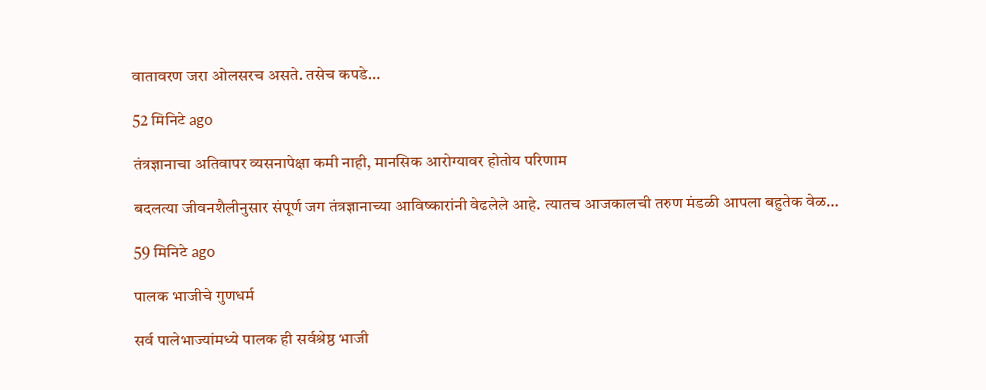वातावरण जरा ओलसरच असते. तसेच कपडे…

52 मिनिटे ago

तंत्रज्ञानाचा अतिवापर व्यसनापेक्षा कमी नाही, मानसिक आरोग्यावर होतोय परिणाम

बदलत्या जीवनशैलीनुसार संपूर्ण जग तंत्रज्ञानाच्या आविष्कारांनी वेढलेले आहे. त्यातच आजकालची तरुण मंडळी आपला बहुतेक वेळ…

59 मिनिटे ago

पालक भाजीचे गुणधर्म

सर्व पालेभाज्यांमध्ये पालक ही सर्वश्रेष्ठ भाजी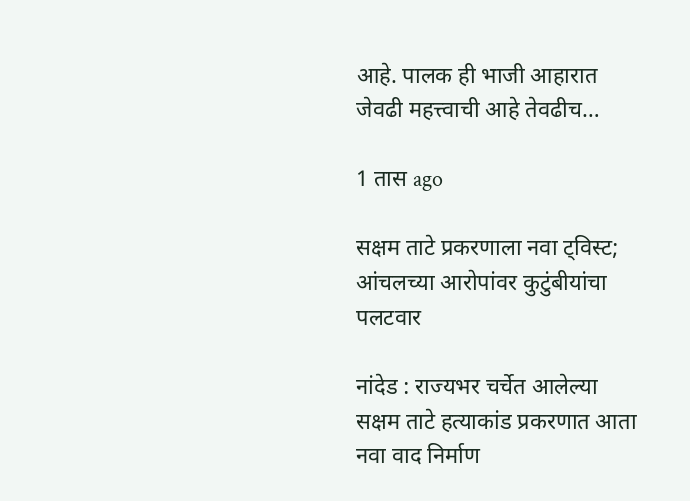आहे. पालक ही भाजी आहारात जेवढी महत्त्वाची आहे तेवढीच…

1 तास ago

सक्षम ताटे प्रकरणाला नवा ट्विस्ट; आंचलच्या आरोपांवर कुटुंबीयांचा पलटवार

नांदेड : राज्यभर चर्चेत आलेल्या सक्षम ताटे हत्याकांड प्रकरणात आता नवा वाद निर्माण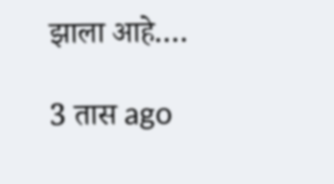झाला आहे.…

3 तास ago